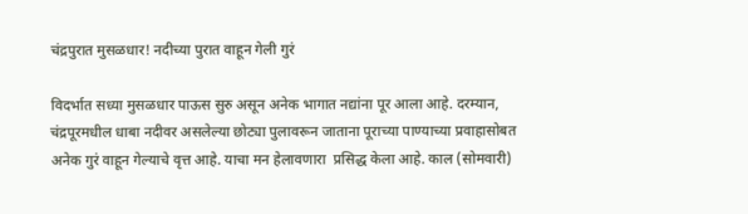चंद्रपुरात मुसळधार! नदीच्या पुरात वाहून गेली गुरं

विदर्भात सध्या मुसळधार पाऊस सुरु असून अनेक भागात नद्यांना पूर आला आहे. दरम्यान, चंद्रपूरमधील धाबा नदीवर असलेल्या छोट्या पुलावरून जाताना पूराच्या पाण्याच्या प्रवाहासोबत अनेक गुरं वाहून गेल्याचे वृत्त आहे. याचा मन हेलावणारा  प्रसिद्ध केला आहे. काल (सोमवारी)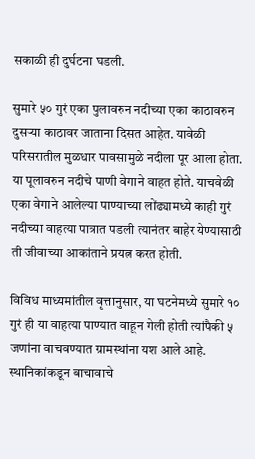सकाळी ही दुर्घटना घडली.

सुमारे ५० गुरं एका पुलावरुन नदीच्या एका काठावरुन दुसऱ्या काठावर जाताना दिसत आहेत. यावेळी परिसरातील मुळधार पावसामुळे नदीला पूर आला होता. या पूलावरुन नदीचे पाणी वेगाने वाहत होते. याचवेळी एका वेगाने आलेल्या पाण्याच्या लोंढ्यामध्ये काही गुरं नदीच्या वाहत्या पात्रात पडली त्यानंतर बाहेर येण्यासाठी ती जीवाच्या आकांताने प्रयत्न करत होती.

विविध माध्यमांतील वृत्तानुसार, या घटनेमध्ये सुमारे १० गुरं ही या वाहत्या पाण्यात वाहून गेली होती त्यांपैकी ५ जणांना वाचवण्यात ग्रामस्थांना यश आले आहे. स्थानिकांकडून बाचावाचे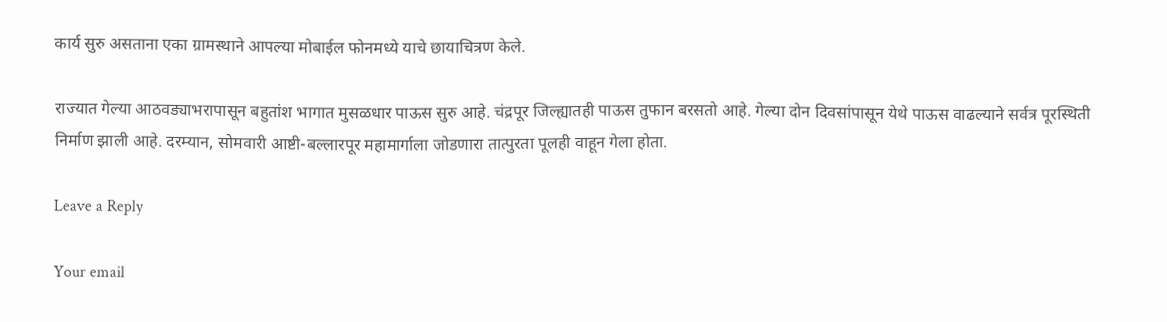कार्य सुरु असताना एका ग्रामस्थाने आपल्या मोबाईल फोनमध्ये याचे छायाचित्रण केले.

राज्यात गेल्या आठवड्याभरापासून बहुतांश भागात मुसळधार पाऊस सुरु आहे. चंद्रपूर जिल्ह्यातही पाऊस तुफान बरसतो आहे. गेल्या दोन दिवसांपासून येथे पाऊस वाढल्याने सर्वत्र पूरस्थिती निर्माण झाली आहे. दरम्यान, सोमवारी आष्टी-बल्लारपूर महामार्गाला जोडणारा तात्पुरता पूलही वाहून गेला होता.

Leave a Reply

Your email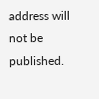address will not be published.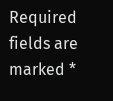Required fields are marked *